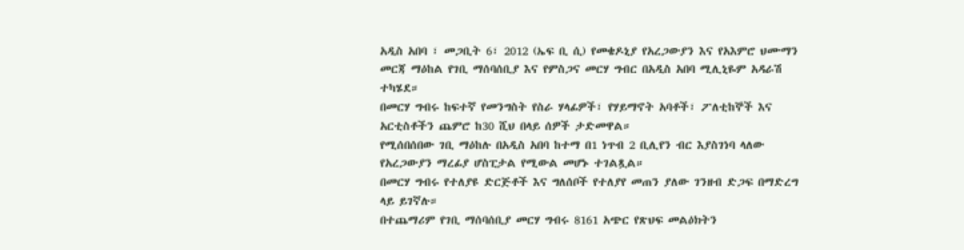አዲስ አበባ ፣ መጋቢት 6፣ 2012 (ኤፍ ቢ ሲ) የመቄዶኒያ የአረጋውያን እና የአእምሮ ህሙማን መርጃ ማዕከል የገቢ ማሰባሰቢያ እና የምስጋና መርሃ ግብር በአዲስ አበባ ሚሊኒዬም አዳራሽ ተካሄደ።
በመርሃ ግብሩ ከፍተኛ የመንግስት የስራ ሃላፊዎች፣ የሃይማኖት አባቶች፣ ፖለቲከኞች እና አርቲስቶችን ጨምሮ ከ30 ሺህ በላይ ሰዎች ታድመዋል።
የሚሰበሰበው ገቢ ማዕከሉ በአዲስ አበባ ከተማ በ1 ነጥብ 2 ቢሊየን ብር እያስገነባ ላለው የአረጋውያን ማረፊያ ሆስፒታል የሚውል መሆኑ ተገልጿል።
በመርሃ ግብሩ የተለያዩ ድርጅቶች እና ግለሰቦች የተለያየ መጠን ያለው ገንዘብ ድጋፍ በማድረግ ላይ ይገኛሉ።
በተጨማሪም የገቢ ማሰባሰቢያ መርሃ ግብሩ 8161 አጭር የጽህፍ መልዕክትን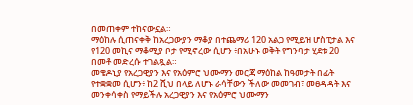በመጠቀም ተከናውኗል።
ማዕከሉ ሲጠናቀቅ ከአረጋውያን ማቆያ በተጨማሪ 120 አልጋ የሚይዝ ሆስፒታል እና የ120 መኪና ማቆሚያ ቦታ የሚኖረው ሲሆን ፥በአሁኑ ወቅት የግንባታ ሂደቱ 20 በመቶ መድረሱ ተገልጿል።
መቄዶኒያ የአረጋዊያን እና የአዕምሮ ህሙማን መርጃ ማዕከል ከዓመታት በፊት የተቋቋመ ሲሆን፥ ከ2 ሺህ በላይ ለሆኑ ራሳቸውን ችለው መመገብ፣ መፀዳዳት እና መንቀሳቀስ የማይችሉ አረጋዊያን እና የአዕምሮ ህሙማን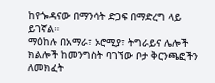ከየጐዳናው በማንሳት ድጋፍ በማድረግ ላይ ይገኛል።
ማዕከሉ በአማራ፣ ኦሮሚያ፣ ትግራይና ሌሎች ክልሎች ከመንግስት ባገኘው ቦታ ቅርንጫፎችን ለመክፈት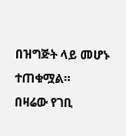በዝግጅት ላይ መሆኑ ተጠቁሟል።
በዛሬው የገቢ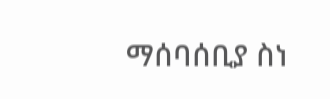ማሰባሰቢያ ስነ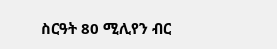ስርዓት 80 ሚሊየን ብር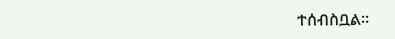ተሰብስቧል።